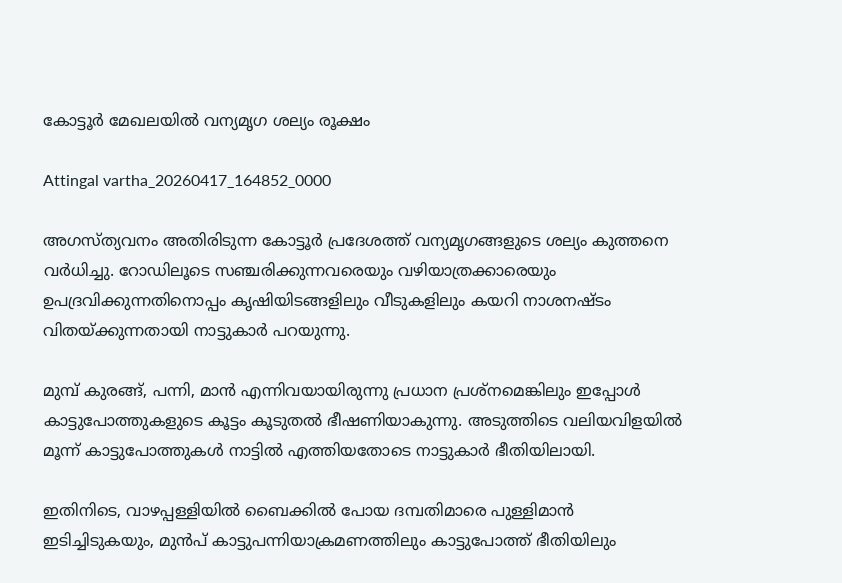കോട്ടൂർ മേഖലയിൽ വന്യമൃഗ ശല്യം രൂക്ഷം

Attingal vartha_20260417_164852_0000

അഗസ്ത്യവനം അതിരിടുന്ന കോട്ടൂർ പ്രദേശത്ത് വന്യമൃഗങ്ങളുടെ ശല്യം കുത്തനെ വർധിച്ചു. റോഡിലൂടെ സഞ്ചരിക്കുന്നവരെയും വഴിയാത്രക്കാരെയും ഉപദ്രവിക്കുന്നതിനൊപ്പം കൃഷിയിടങ്ങളിലും വീടുകളിലും കയറി നാശനഷ്ടം വിതയ്ക്കുന്നതായി നാട്ടുകാർ പറയുന്നു.

മുമ്പ് കുരങ്ങ്, പന്നി, മാൻ എന്നിവയായിരുന്നു പ്രധാന പ്രശ്നമെങ്കിലും ഇപ്പോൾ കാട്ടുപോത്തുകളുടെ കൂട്ടം കൂടുതൽ ഭീഷണിയാകുന്നു. അടുത്തിടെ വലിയവിളയിൽ മൂന്ന് കാട്ടുപോത്തുകൾ നാട്ടിൽ എത്തിയതോടെ നാട്ടുകാർ ഭീതിയിലായി.

ഇതിനിടെ, വാഴപ്പള്ളിയിൽ ബൈക്കിൽ പോയ ദമ്പതിമാരെ പുള്ളിമാൻ ഇടിച്ചിടുകയും, മുൻപ് കാട്ടുപന്നിയാക്രമണത്തിലും കാട്ടുപോത്ത് ഭീതിയിലും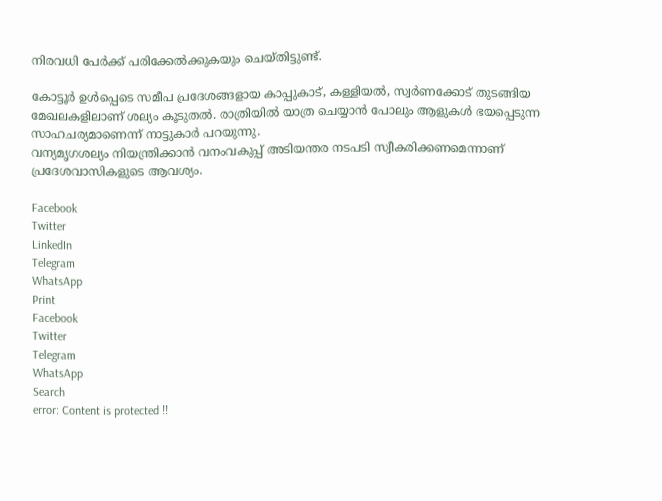നിരവധി പേർക്ക് പരിക്കേൽക്കുകയും ചെയ്തിട്ടുണ്ട്.

കോട്ടൂർ ഉൾപ്പെടെ സമീപ പ്രദേശങ്ങളായ കാപ്പുകാട്, കള്ളിയൽ, സ്വർണക്കോട് തുടങ്ങിയ മേഖലകളിലാണ് ശല്യം കൂടുതൽ. രാത്രിയിൽ യാത്ര ചെയ്യാൻ പോലും ആളുകൾ ഭയപ്പെടുന്ന സാഹചര്യമാണെന്ന് നാട്ടുകാർ പറയുന്നു.
വന്യമൃഗശല്യം നിയന്ത്രിക്കാൻ വനംവകുപ്പ് അടിയന്തര നടപടി സ്വീകരിക്കണമെന്നാണ് പ്രദേശവാസികളുടെ ആവശ്യം.

Facebook
Twitter
LinkedIn
Telegram
WhatsApp
Print
Facebook
Twitter
Telegram
WhatsApp
Search
error: Content is protected !!